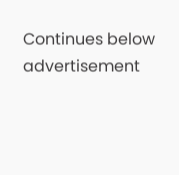Continues below advertisement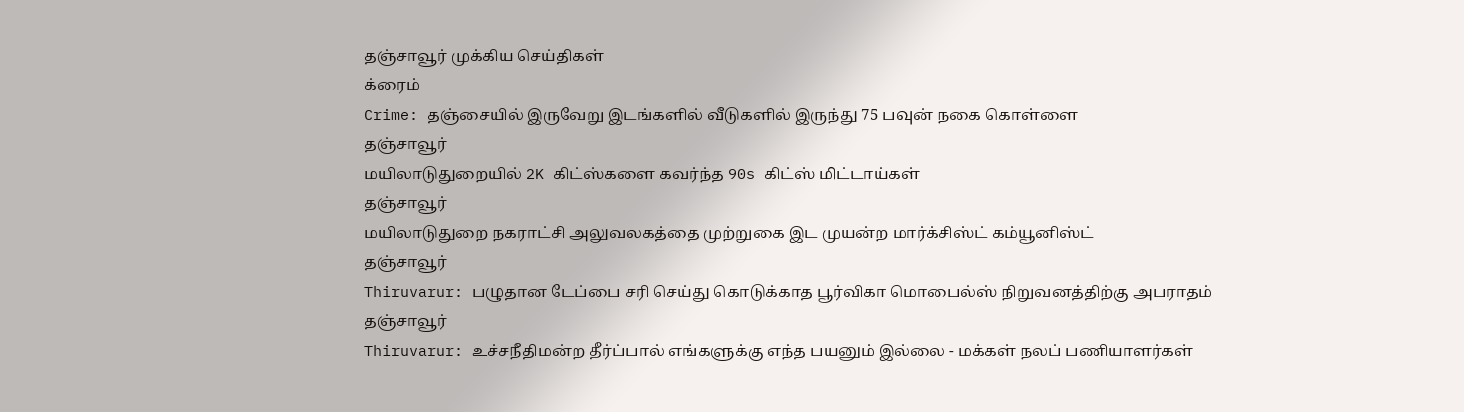தஞ்சாவூர் முக்கிய செய்திகள்
க்ரைம்
Crime: தஞ்சையில் இருவேறு இடங்களில் வீடுகளில் இருந்து 75 பவுன் நகை கொள்ளை
தஞ்சாவூர்
மயிலாடுதுறையில் 2K கிட்ஸ்களை கவர்ந்த 90s கிட்ஸ் மிட்டாய்கள்
தஞ்சாவூர்
மயிலாடுதுறை நகராட்சி அலுவலகத்தை முற்றுகை இட முயன்ற மார்க்சிஸ்ட் கம்யூனிஸ்ட்
தஞ்சாவூர்
Thiruvarur: பழுதான டேப்பை சரி செய்து கொடுக்காத பூர்விகா மொபைல்ஸ் நிறுவனத்திற்கு அபராதம்
தஞ்சாவூர்
Thiruvarur: உச்சநீதிமன்ற தீர்ப்பால் எங்களுக்கு எந்த பயனும் இல்லை - மக்கள் நலப் பணியாளர்கள்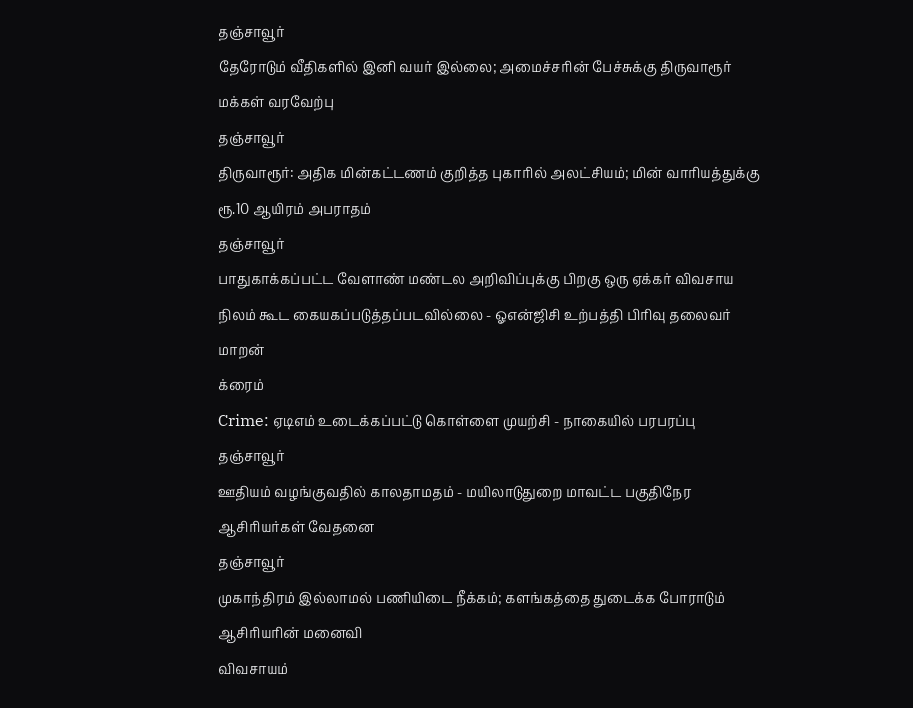தஞ்சாவூர்
தேரோடும் வீதிகளில் இனி வயர் இல்லை; அமைச்சரின் பேச்சுக்கு திருவாரூர் மக்கள் வரவேற்பு
தஞ்சாவூர்
திருவாரூர்: அதிக மின்கட்டணம் குறித்த புகாரில் அலட்சியம்; மின் வாரியத்துக்கு ரூ.10 ஆயிரம் அபராதம்
தஞ்சாவூர்
பாதுகாக்கப்பட்ட வேளாண் மண்டல அறிவிப்புக்கு பிறகு ஒரு ஏக்கர் விவசாய நிலம் கூட கையகப்படுத்தப்படவில்லை - ஓஎன்ஜிசி உற்பத்தி பிரிவு தலைவர் மாறன்
க்ரைம்
Crime: ஏடிஎம் உடைக்கப்பட்டு கொள்ளை முயற்சி - நாகையில் பரபரப்பு
தஞ்சாவூர்
ஊதியம் வழங்குவதில் காலதாமதம் - மயிலாடுதுறை மாவட்ட பகுதிநேர ஆசிரியர்கள் வேதனை
தஞ்சாவூர்
முகாந்திரம் இல்லாமல் பணியிடை நீக்கம்; களங்கத்தை துடைக்க போராடும் ஆசிரியரின் மனைவி
விவசாயம்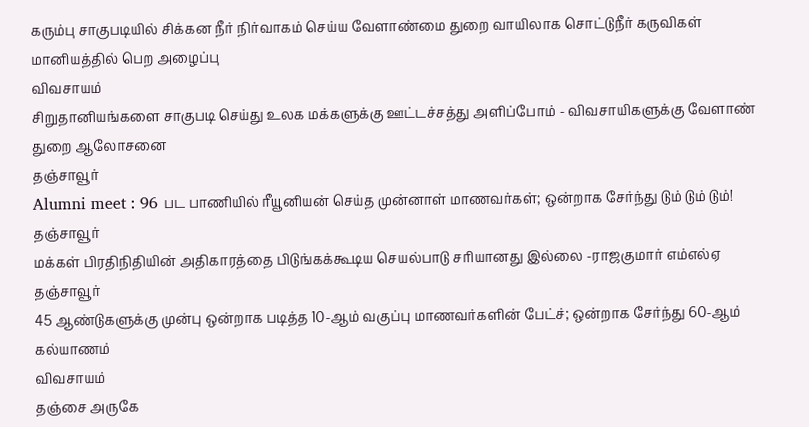கரும்பு சாகுபடியில் சிக்கன நீர் நிர்வாகம் செய்ய வேளாண்மை துறை வாயிலாக சொட்டுநீர் கருவிகள் மானியத்தில் பெற அழைப்பு
விவசாயம்
சிறுதானியங்களை சாகுபடி செய்து உலக மக்களுக்கு ஊட்டச்சத்து அளிப்போம் - விவசாயிகளுக்கு வேளாண் துறை ஆலோசனை
தஞ்சாவூர்
Alumni meet : 96 பட பாணியில் ரீயூனியன் செய்த முன்னாள் மாணவர்கள்; ஒன்றாக சேர்ந்து டும் டும் டும்!
தஞ்சாவூர்
மக்கள் பிரதிநிதியின் அதிகாரத்தை பிடுங்கக்கூடிய செயல்பாடு சரியானது இல்லை -ராஜகுமார் எம்எல்ஏ
தஞ்சாவூர்
45 ஆண்டுகளுக்கு முன்பு ஒன்றாக படித்த 10-ஆம் வகுப்பு மாணவர்களின் பேட்ச்; ஒன்றாக சேர்ந்து 60-ஆம் கல்யாணம்
விவசாயம்
தஞ்சை அருகே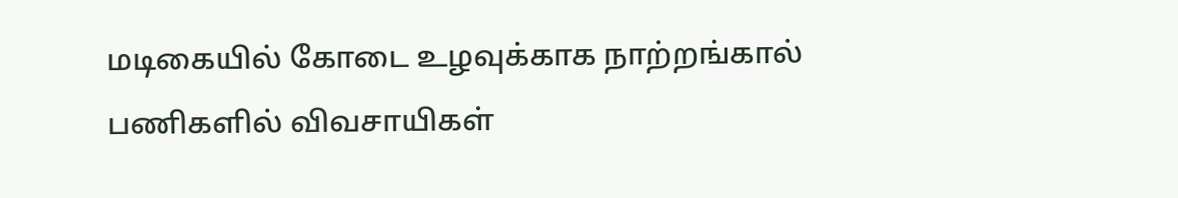மடிகையில் கோடை உழவுக்காக நாற்றங்கால் பணிகளில் விவசாயிகள்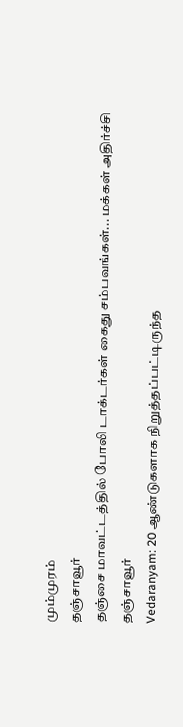மும்முரம்
தஞ்சாவூர்
தஞ்சை மாவட்டத்தில் போலி டாக்டர்கள் கைது சம்பவங்கள்... மக்கள் அதிர்ச்சி
தஞ்சாவூர்
Vedaranyam: 20 ஆண்டுகளாக நிறுத்தப்பட்டிருந்த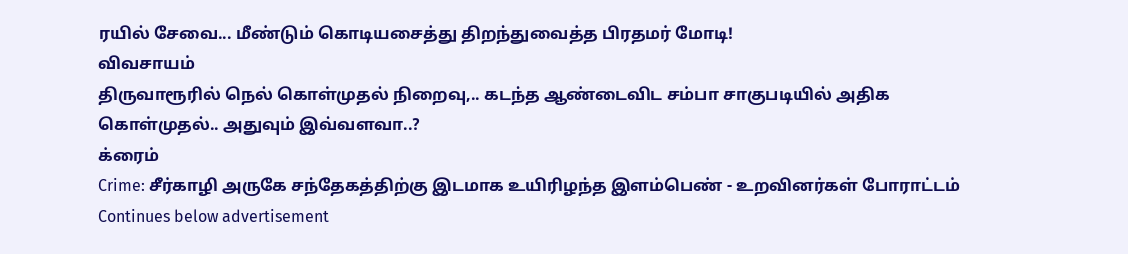ரயில் சேவை... மீண்டும் கொடியசைத்து திறந்துவைத்த பிரதமர் மோடி!
விவசாயம்
திருவாரூரில் நெல் கொள்முதல் நிறைவு,.. கடந்த ஆண்டைவிட சம்பா சாகுபடியில் அதிக கொள்முதல்.. அதுவும் இவ்வளவா..?
க்ரைம்
Crime: சீர்காழி அருகே சந்தேகத்திற்கு இடமாக உயிரிழந்த இளம்பெண் - உறவினர்கள் போராட்டம்
Continues below advertisement